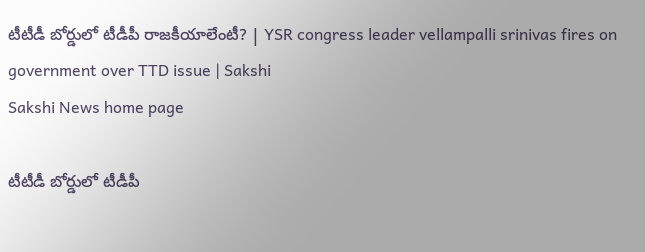టీటీడీ బోర్డులో టీడీపీ రాజకీయాలేంటీ? | YSR congress leader vellampalli srinivas fires on government over TTD issue | Sakshi
Sakshi News home page

టీటీడీ బోర్డులో టీడీపీ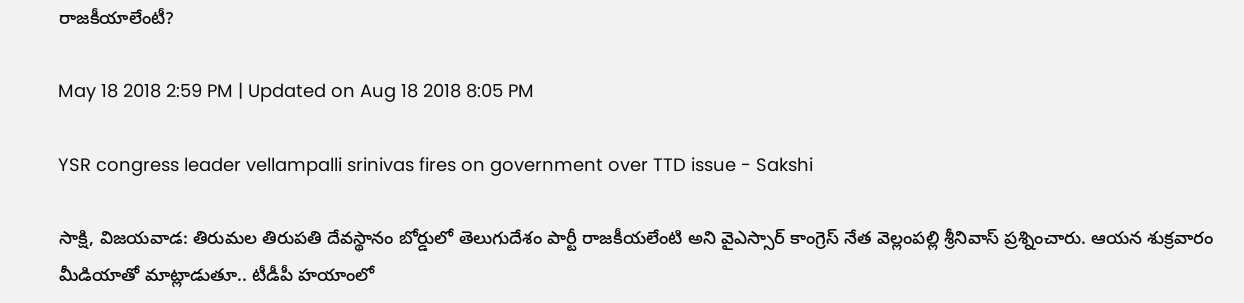రాజకీయాలేంటీ?

May 18 2018 2:59 PM | Updated on Aug 18 2018 8:05 PM

YSR congress leader vellampalli srinivas fires on government over TTD issue - Sakshi

సాక్షి, విజయవాడ: తిరుమల తిరుపతి దేవస్థానం బోర్డులో తెలుగుదేశం పార్టీ రాజకీయలేంటి అని వైఎస్సార్‌ కాంగ్రెస్‌ నేత వెల్లంపల్లి శ్రీనివాస్‌ ప్రశ్నించారు. ఆయన శుక్రవారం మీడియాతో మాట్లాడుతూ.. టీడీపీ హయాంలో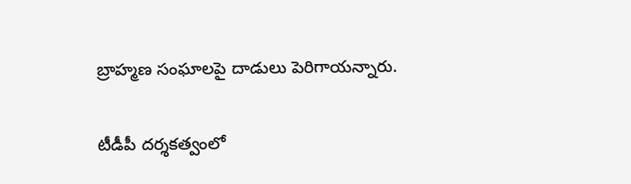బ్రాహ్మణ సంఘాలపై దాడులు పెరిగాయన్నారు.

టీడీపీ దర్శకత్వంలో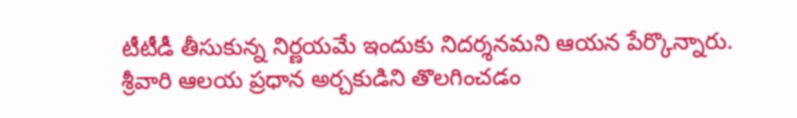టీటీడీ తీసుకున్న నిర్ణయమే ఇందుకు నిదర్శనమని ఆయన పేర్కొన్నారు. శ్రీవారి ఆలయ ప్రధాన అర్చకుడిని తొలగించడం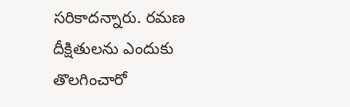సరికాదన్నారు. రమణ దీక్షితులను ఎందుకు తొలగించారో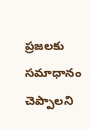ప్రజలకు సమాధానం చెప్పాలని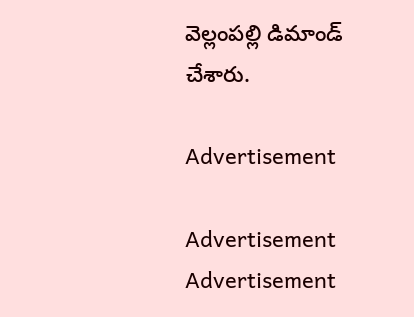వెల్లంపల్లి డిమాండ్‌ చేశారు.

Advertisement

Advertisement
Advertisement